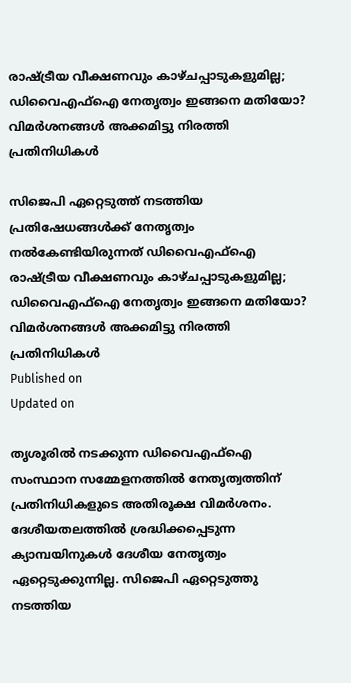രാഷ്ട്രീയ വീക്ഷണവും കാഴ്ചപ്പാടുകളുമില്ല; ഡിവൈഎഫ്ഐ നേതൃത്വം ഇങ്ങനെ മതിയോ? വിമര്‍ശനങ്ങള്‍ അക്കമിട്ടു നിരത്തി പ്രതിനിധികള്‍

സിജെപി ഏറ്റെടുത്ത് നടത്തിയ പ്രതിഷേധങ്ങള്‍ക്ക് നേതൃത്വം നല്‍കേണ്ടിയിരുന്നത് ഡിവൈഎഫ്ഐ
രാഷ്ട്രീയ വീക്ഷണവും കാഴ്ചപ്പാടുകളുമില്ല; ഡിവൈഎഫ്ഐ നേതൃത്വം ഇങ്ങനെ മതിയോ? വിമര്‍ശനങ്ങള്‍ അക്കമിട്ടു നിരത്തി പ്രതിനിധികള്‍
Published on
Updated on

തൃശൂരില്‍ നടക്കുന്ന ഡിവൈഎഫ്ഐ സംസ്ഥാന സമ്മേളനത്തില്‍ നേതൃത്വത്തിന് പ്രതിനിധികളുടെ അതിരൂക്ഷ വിമര്‍ശനം. ദേശീയതലത്തിൽ ശ്രദ്ധിക്കപ്പെടുന്ന ക്യാമ്പയിനുകള്‍ ദേശീയ നേതൃത്വം ഏറ്റെടുക്കുന്നില്ല. സിജെപി ഏറ്റെടുത്തു നടത്തിയ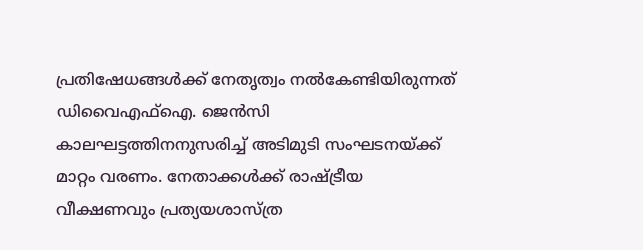പ്രതിഷേധങ്ങൾക്ക് നേതൃത്വം നൽകേണ്ടിയിരുന്നത് ഡിവൈഎഫ്ഐ. ജെൻസി കാലഘട്ടത്തിനനുസരിച്ച് അടിമുടി സംഘടനയ്‌ക്ക് മാറ്റം വരണം. നേതാക്കൾക്ക് രാഷ്ട്രീയ വീക്ഷണവും പ്രത്യയശാസ്ത്ര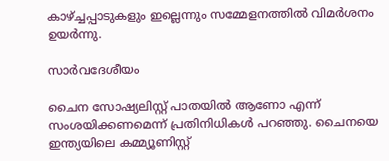കാഴ്ച്ചപ്പാടുകളും ഇല്ലെന്നും സമ്മേളനത്തിൽ വിമർശനം ഉയർന്നു.

സാര്‍വദേശീയം

ചൈന സോഷ്യലിസ്റ്റ് പാതയിൽ ആണോ എന്ന് സംശയിക്കണമെന്ന് പ്രതിനിധികള്‍ പറഞ്ഞു. ചൈനയെ ഇന്ത്യയിലെ കമ്മ്യൂണിസ്റ്റ്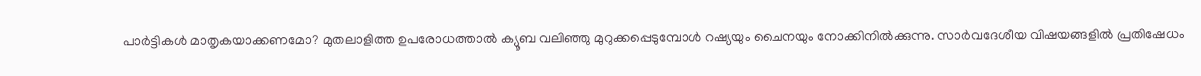പാർട്ടികൾ മാതൃകയാക്കണമോ? മുതലാളിത്ത ഉപരോധത്താൽ ക്യൂബ വലിഞ്ഞു മുറുക്കപ്പെടുമ്പോൾ റഷ്യയും ചൈനയും നോക്കിനിൽക്കുന്നു. സാർവദേശീയ വിഷയങ്ങളിൽ പ്രതിഷേധം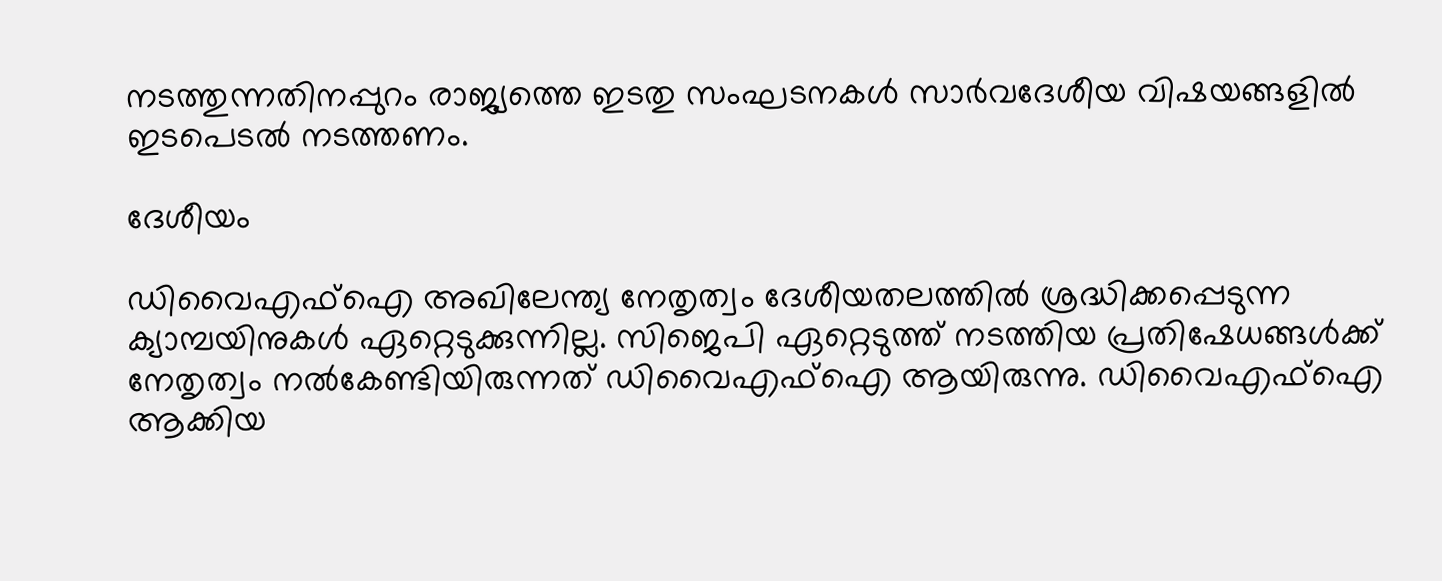നടത്തുന്നതിനപ്പുറം രാജ്യത്തെ ഇടതു സംഘടനകൾ സാർവദേശീയ വിഷയങ്ങളിൽ ഇടപെടൽ നടത്തണം.

ദേശീയം

ഡിവൈഎഫ്ഐ അഖിലേന്ത്യ നേതൃത്വം ദേശീയതലത്തിൽ ശ്രദ്ധിക്കപ്പെടുന്ന ക്യാമ്പയിനുകൾ ഏറ്റെടുക്കുന്നില്ല. സിജെപി ഏറ്റെടുത്ത് നടത്തിയ പ്രതിഷേധങ്ങള്‍ക്ക് നേതൃത്വം നല്‍കേണ്ടിയിരുന്നത് ഡിവൈഎഫ്ഐ ആയിരുന്നു. ഡിവൈഎഫ്ഐ ആക്കിയ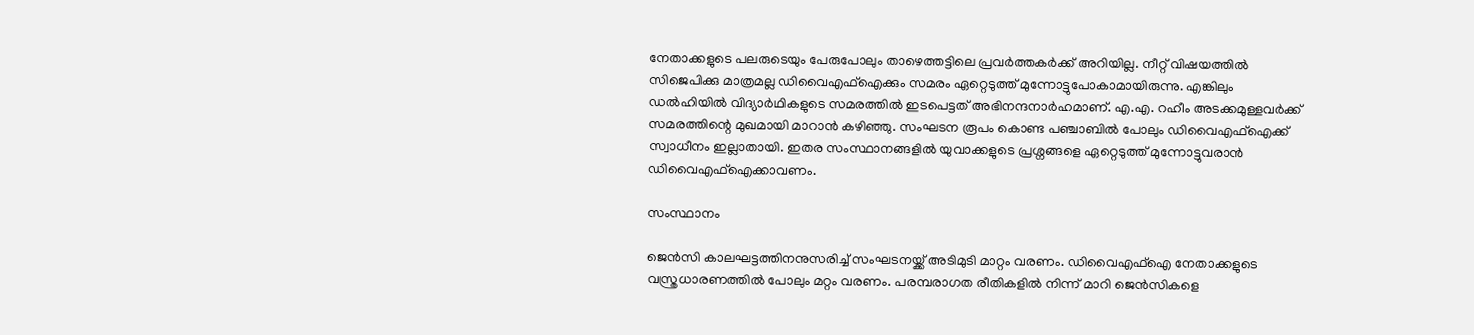നേതാക്കളുടെ പലരുടെയും പേരുപോലും താഴെത്തട്ടിലെ പ്രവർത്തകർക്ക് അറിയില്ല. നീറ്റ് വിഷയത്തിൽ സിജെപിക്കു മാത്രമല്ല ഡിവൈഎഫ്ഐക്കും സമരം ഏറ്റെടുത്ത് മുന്നോട്ടുപോകാമായിരുന്നു. എങ്കിലും ഡൽഹിയിൽ വിദ്യാർഥികളുടെ സമരത്തിൽ ഇടപെട്ടത് അഭിനന്ദനാർഹമാണ്. എ.എ. റഹീം അടക്കമുള്ളവർക്ക് സമരത്തിന്റെ മുഖമായി മാറാൻ കഴിഞ്ഞു. സംഘടന രൂപം കൊണ്ട പഞ്ചാബിൽ പോലും ഡിവൈഎഫ്ഐക്ക് സ്വാധീനം ഇല്ലാതായി. ഇതര സംസ്ഥാനങ്ങളിൽ യുവാക്കളുടെ പ്രശ്നങ്ങളെ ഏറ്റെടുത്ത് മുന്നോട്ടുവരാൻ ഡിവൈഎഫ്ഐക്കാവണം.

സംസ്ഥാനം

ജെൻസി കാലഘട്ടത്തിനനുസരിച്ച് സംഘടനയ്ക്ക് അടിമുടി മാറ്റം വരണം. ഡിവൈഎഫ്ഐ നേതാക്കളുടെ വസ്ത്രധാരണത്തിൽ പോലും മറ്റം വരണം. പരമ്പരാഗത രീതികളിൽ നിന്ന് മാറി ജെൻസികളെ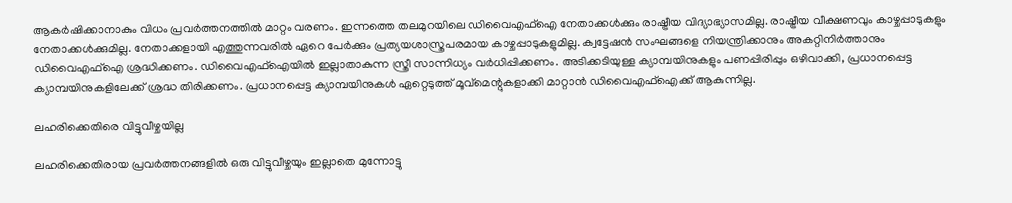ആകർഷിക്കാനാകും വിധം പ്രവർത്തനത്തിൽ മാറ്റം വരണം. ഇന്നത്തെ തലമുറയിലെ ഡിവൈഎഫ്ഐ നേതാക്കൾക്കും രാഷ്ട്രീയ വിദ്യാഭ്യാസമില്ല. രാഷ്ട്രീയ വീക്ഷണവും കാഴ്ചപ്പാടുകളും നേതാക്കൾക്കുമില്ല. നേതാക്കളായി എത്തുന്നവരിൽ ഏറെ പേർക്കും പ്രത്യയശാസ്ത്രപരമായ കാഴ്ചപ്പാടുകളുമില്ല. ക്വട്ടേഷൻ സംഘങ്ങളെ നിയന്ത്രിക്കാനും അകറ്റിനിർത്താനും ഡിവൈഎഫ്ഐ ശ്രദ്ധിക്കണം. ഡിവൈഎഫ്ഐയിൽ ഇല്ലാതാകുന്ന സ്ത്രീ സാന്നിധ്യം വർധിപ്പിക്കണം. അടിക്കടിയുള്ള ക്യാമ്പയിനുകളും പണപ്പിരിപ്പും ഒഴിവാക്കി, പ്രധാനപ്പെട്ട ക്യാമ്പയിനുകളിലേക്ക് ശ്രദ്ധ തിരിക്കണം. പ്രധാനപ്പെട്ട ക്യാമ്പയിനുകള്‍ ഏറ്റെടുത്ത് മൂവ്‌മെന്റുകളാക്കി മാറ്റാന്‍ ഡിവൈഎഫ്ഐക്ക് ആകുന്നില്ല.

ലഹരിക്കെതിരെ വിട്ടുവീഴ്ചയില്ല

ലഹരിക്കെതിരായ പ്രവർത്തനങ്ങളിൽ ഒരു വിട്ടുവീഴ്ചയും ഇല്ലാതെ മുന്നോട്ടു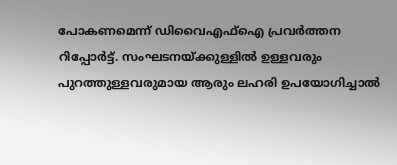പോകണമെന്ന് ഡിവൈഎഫ്ഐ പ്രവർത്തന റിപ്പോർട്ട്. സംഘടനയ്ക്കുള്ളിൽ ഉള്ളവരും പുറത്തുള്ളവരുമായ ആരും ലഹരി ഉപയോഗിച്ചാൽ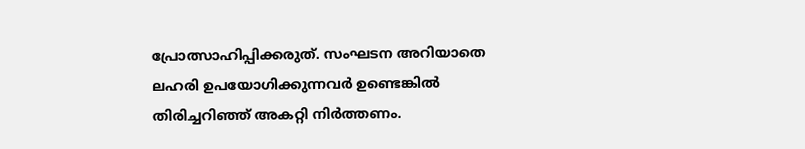പ്രോത്സാഹിപ്പിക്കരുത്. സംഘടന അറിയാതെ ലഹരി ഉപയോഗിക്കുന്നവർ ഉണ്ടെങ്കിൽ തിരിച്ചറിഞ്ഞ് അകറ്റി നിർത്തണം.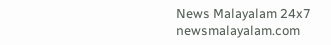News Malayalam 24x7
newsmalayalam.com